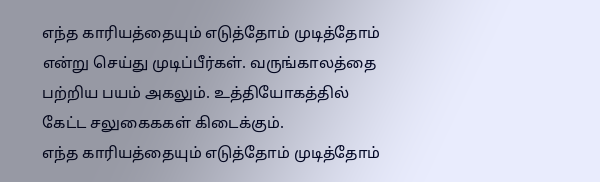எந்த காரியத்தையும் எடுத்தோம் முடித்தோம் என்று செய்து முடிப்பீர்கள். வருங்காலத்தை பற்றிய பயம் அகலும். உத்தியோகத்தில் கேட்ட சலுகைககள் கிடைக்கும்.
எந்த காரியத்தையும் எடுத்தோம் முடித்தோம்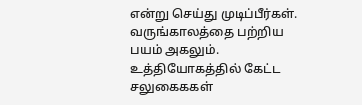என்று செய்து முடிப்பீர்கள். வருங்காலத்தை பற்றிய பயம் அகலும். உத்தியோகத்தில் கேட்ட சலுகைககள்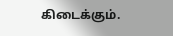கிடைக்கும்.